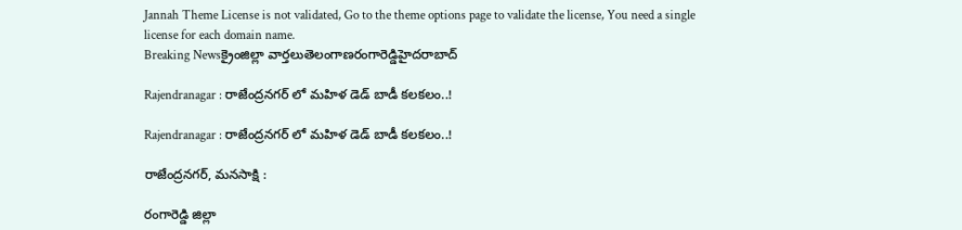Jannah Theme License is not validated, Go to the theme options page to validate the license, You need a single license for each domain name.
Breaking Newsక్రైంజిల్లా వార్తలుతెలంగాణరంగారెడ్డిహైదరాబాద్

Rajendranagar : రాజేంద్రనగర్ లో మహిళ డెడ్ బాడీ కలకలం..!

Rajendranagar : రాజేంద్రనగర్ లో మహిళ డెడ్ బాడీ కలకలం..!

రాజేంద్రనగర్, మనసాక్షి :

రంగారెడ్డి జిల్లా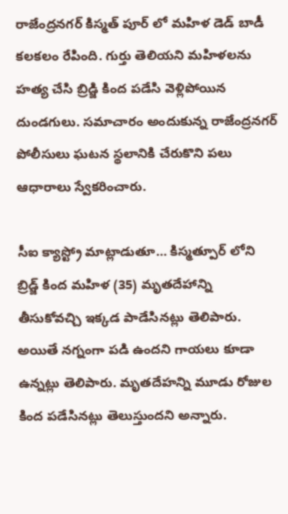రాజేంద్రనగర్ కిస్మత్ పూర్ లో మహిళ డెడ్ బాడీ కలకలం రేపింది. గుర్తు తెలియని మహిళలను హత్య చేసి బ్రిడ్జి కింద పడేసి వెళ్లిపోయిన దుండగులు. సమాచారం అందుకున్న రాజేంద్రనగర్ పోలీసులు ఘటన స్థలానికి చేరుకొని పలు ఆధారాలు స్వేకరించారు.

సీఐ క్యాస్ట్రో మాట్లాడుతూ… కిస్మత్పూర్ లోని బ్రిడ్జ్ కింద మహిళ (35) మృతదేహాన్ని తీసుకోవచ్చి ఇక్కడ పాడేసినట్లు తెలిపారు. అయితే నగ్నంగా పడి ఉందని గాయలు కూడా ఉన్నట్లు తెలిపారు. మృతదేహన్ని మూడు రోజుల కింద పడేసినట్లు తెలుస్తుందని అన్నారు.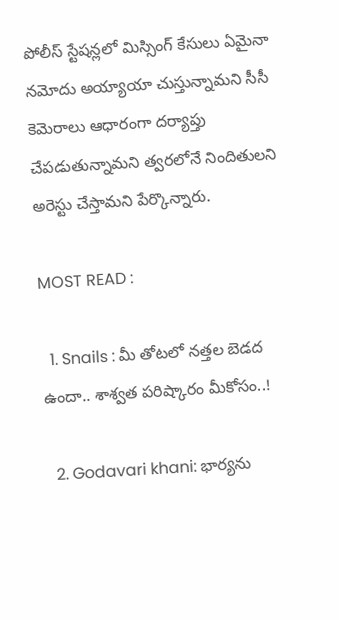పోలీస్ స్టేషన్లలో మిస్సింగ్ కేసులు ఏమైనా నమోదు అయ్యాయా చుస్తున్నామని సీసీ కెమెరాలు ఆధారంగా దర్యాప్తు చేపడుతున్నామని త్వరలోనే నిందితులని అరెస్టు చేస్తామని పేర్కొన్నారు.

MOST READ :

  1. Snails : మీ తోటలో నత్తల బెడద ఉందా.. శాశ్వత పరిష్కారం మీకోసం..!

  2. Godavari khani: భార్యను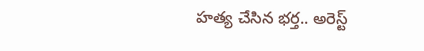హత్య చేసిన భర్త.. అరెస్ట్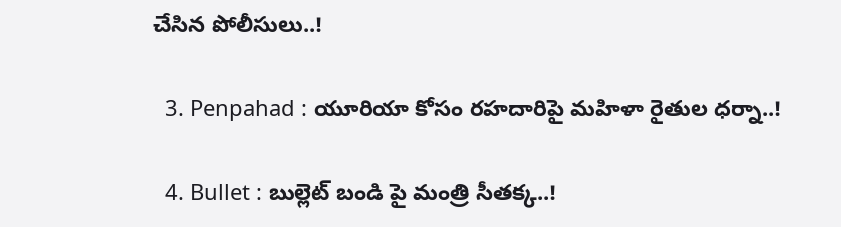చేసిన పోలీసులు..!

  3. Penpahad : యూరియా కోసం రహదారిపై మహిళా రైతుల ధర్నా..!

  4. Bullet : బుల్లెట్ బండి పై మంత్రి సీతక్క..!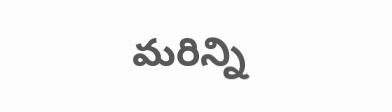మరిన్ని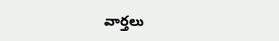వార్తలు